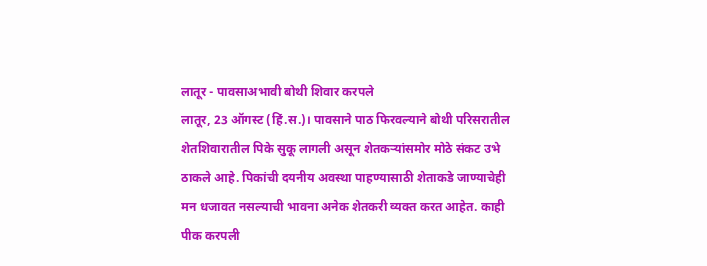लातूर - पावसाअभावी बोथी शिवार करपले
लातूर, 23 ऑगस्ट (हिं.स.)। पावसाने पाठ फिरवल्याने बोथी परिसरातील शेतशिवारातील पिके सुकू लागली असून शेतकऱ्यांसमोर मोठे संकट उभे ठाकले आहे. पिकांची दयनीय अवस्था पाहण्यासाठी शेताकडे जाण्याचेही मन धजावत नसल्याची भावना अनेक शेतकरी व्यक्त करत आहेत. काही
पीक करपली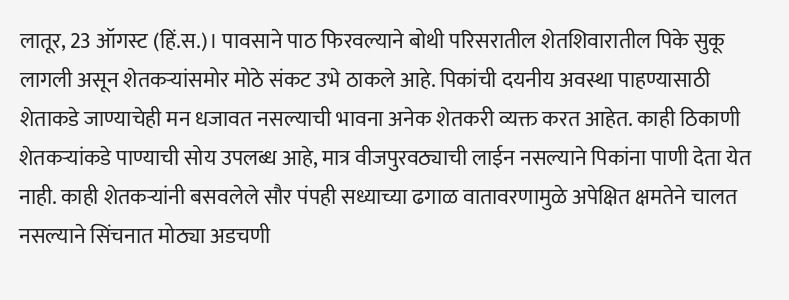लातूर, 23 ऑगस्ट (हिं.स.)। पावसाने पाठ फिरवल्याने बोथी परिसरातील शेतशिवारातील पिके सुकू लागली असून शेतकऱ्यांसमोर मोठे संकट उभे ठाकले आहे. पिकांची दयनीय अवस्था पाहण्यासाठी शेताकडे जाण्याचेही मन धजावत नसल्याची भावना अनेक शेतकरी व्यक्त करत आहेत. काही ठिकाणी शेतकऱ्यांकडे पाण्याची सोय उपलब्ध आहे, मात्र वीजपुरवठ्याची लाईन नसल्याने पिकांना पाणी देता येत नाही. काही शेतकऱ्यांनी बसवलेले सौर पंपही सध्याच्या ढगाळ वातावरणामुळे अपेक्षित क्षमतेने चालत नसल्याने सिंचनात मोठ्या अडचणी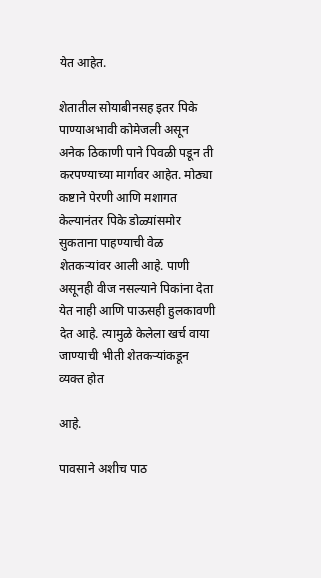येत आहेत.

शेतातील सोयाबीनसह इतर पिके पाण्याअभावी कोमेजली असून अनेक ठिकाणी पाने पिवळी पडून ती करपण्याच्या मार्गावर आहेत. मोठ्या कष्टाने पेरणी आणि मशागत केल्यानंतर पिके डोळ्यांसमोर सुकताना पाहण्याची वेळ शेतकऱ्यांवर आली आहे. पाणी असूनही वीज नसल्याने पिकांना देता येत नाही आणि पाऊसही हुलकावणी देत आहे. त्यामुळे केलेला खर्च वाया जाण्याची भीती शेतकऱ्यांकडून व्यक्त होत

आहे.

पावसाने अशीच पाठ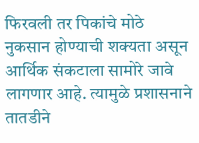फिरवली तर पिकांचे मोठे नुकसान होण्याची शक्यता असून आर्थिक संकटाला सामोरे जावे लागणार आहे. त्यामुळे प्रशासनाने तातडीने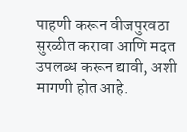पाहणी करून वीजपुरवठा सुरळीत करावा आणि मदत उपलब्ध करून द्यावी, अशी मागणी होत आहे.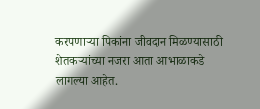करपणाऱ्या पिकांना जीवदान मिळण्यासाठी शेतकऱ्यांच्या नजरा आता आभाळाकडे लागल्या आहेत.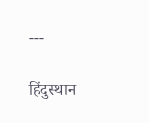---

हिंदुस्थान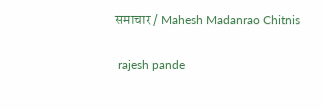समाचार / Mahesh Madanrao Chitnis


 rajesh pande